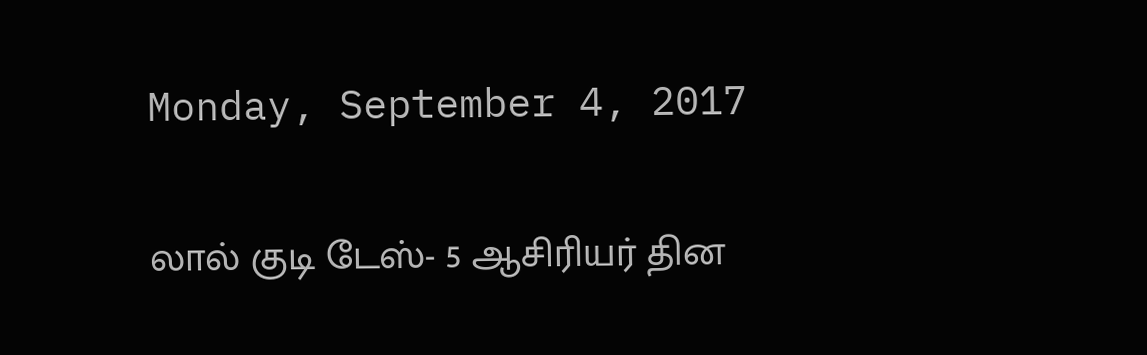Monday, September 4, 2017

லால் குடி டேஸ்- 5 ஆசிரியர் தின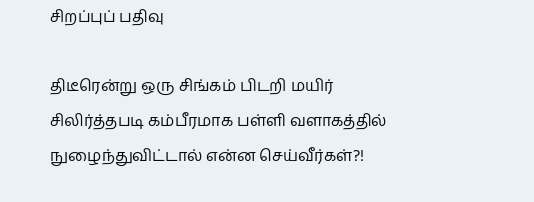சிறப்புப் பதிவு

திடீரென்று ஒரு சிங்கம் பிடறி மயிர் சிலிர்த்தபடி கம்பீரமாக பள்ளி வளாகத்தில் நுழைந்துவிட்டால் என்ன செய்வீர்கள்?!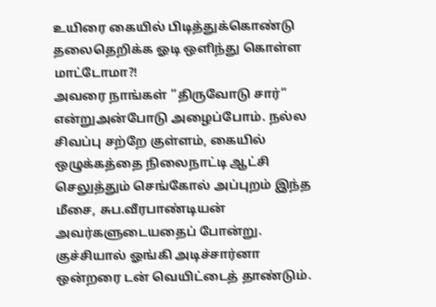உயிரை கையில் பிடித்துக்கொண்டு தலைதெறிக்க ஓடி ஒளிந்து கொள்ள மாட்டோமா?!
அவரை நாங்கள் ”திருவோடு சார்” என்றுஅன்போடு அழைப்போம். நல்ல சிவப்பு சற்றே குள்ளம், கையில் ஒழுக்கத்தை நிலைநாட்டி ஆட்சி செலுத்தும் செங்கோல் அப்புறம் இந்த மீசை, சுப.வீரபாண்டியன் அவர்களுடையதைப் போன்று. குச்சியால் ஓங்கி அடிச்சார்னா ஒன்றரை டன் வெயிட்டைத் தாண்டும்.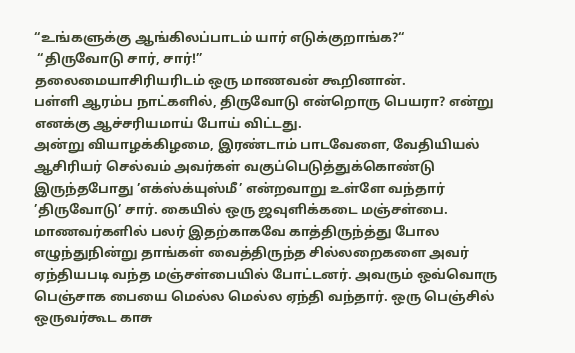“உங்களுக்கு ஆங்கிலப்பாடம் யார் எடுக்குறாங்க?“
 “திருவோடு சார், சார்!”
தலைமையாசிரியரிடம் ஒரு மாணவன் கூறினான்.
பள்ளி ஆரம்ப நாட்களில், திருவோடு என்றொரு பெயரா? என்று எனக்கு ஆச்சரியமாய் போய் விட்டது.
அன்று வியாழக்கிழமை, இரண்டாம் பாடவேளை, வேதியியல் ஆசிரியர் செல்வம் அவர்கள் வகுப்பெடுத்துக்கொண்டு இருந்தபோது ’எக்ஸ்க்யுஸ்மீ’ என்றவாறு உள்ளே வந்தார் ’திருவோடு’ சார். கையில் ஒரு ஜவுளிக்கடை மஞ்சள்பை. மாணவர்களில் பலர் இதற்காகவே காத்திருந்த்து போல எழுந்துநின்று தாங்கள் வைத்திருந்த சில்லறைகளை அவர் ஏந்தியபடி வந்த மஞ்சள்பையில் போட்டனர். அவரும் ஒவ்வொரு பெஞ்சாக பையை மெல்ல மெல்ல ஏந்தி வந்தார். ஒரு பெஞ்சில் ஒருவர்கூட காசு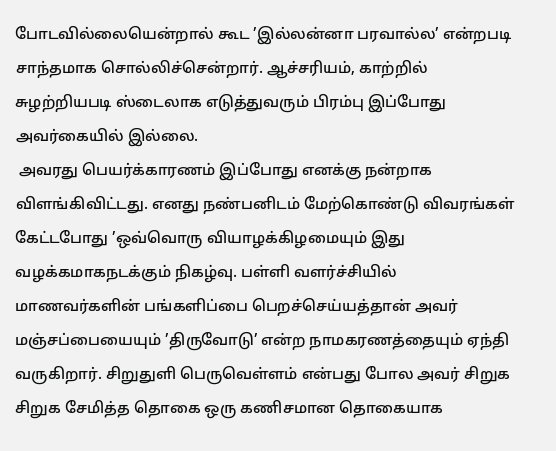போடவில்லையென்றால் கூட ’இல்லன்னா பரவால்ல’ என்றபடி சாந்தமாக சொல்லிச்சென்றார். ஆச்சரியம், காற்றில் சுழற்றியபடி ஸ்டைலாக எடுத்துவரும் பிரம்பு இப்போது அவர்கையில் இல்லை.
 அவரது பெயர்க்காரணம் இப்போது எனக்கு நன்றாக விளங்கிவிட்டது. எனது நண்பனிடம் மேற்கொண்டு விவரங்கள் கேட்டபோது ’ஒவ்வொரு வியாழக்கிழமையும் இது வழக்கமாகநடக்கும் நிகழ்வு. பள்ளி வளர்ச்சியில் மாணவர்களின் பங்களிப்பை பெறச்செய்யத்தான் அவர் மஞ்சப்பையையும் ’திருவோடு’ என்ற நாமகரணத்தையும் ஏந்தி வருகிறார். சிறுதுளி பெருவெள்ளம் என்பது போல அவர் சிறுக சிறுக சேமித்த தொகை ஒரு கணிசமான தொகையாக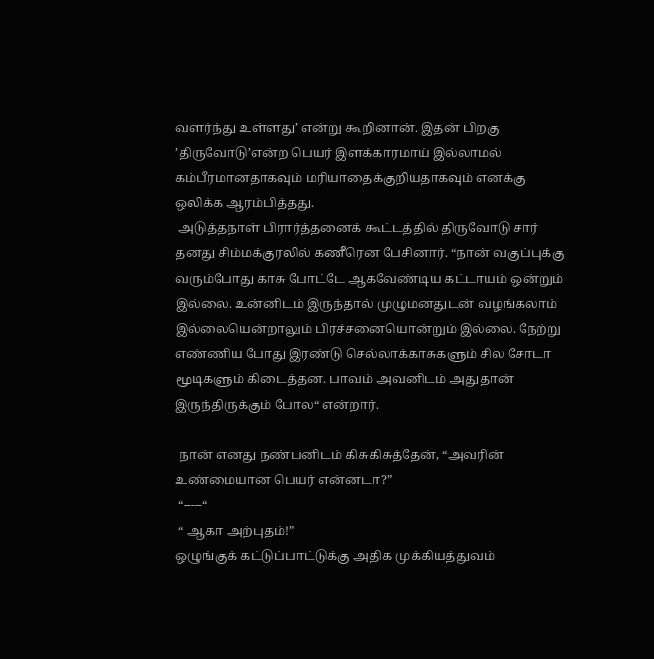வளர்ந்து உள்ளது’ என்று கூறினான். இதன் பிறகு ’திருவோடு’என்ற பெயர் இளக்காரமாய் இல்லாமல் கம்பீரமானதாகவும் மரியாதைக்குறியதாகவும் எனக்கு ஒலிக்க ஆரம்பித்தது.
 அடுத்தநாள் பிரார்த்தனைக் கூட்டத்தில் திருவோடு சார் தனது சிம்மக்குரலில் கணீரென பேசினார். “நான் வகுப்புக்கு வரும்போது காசு போட்டே ஆகவேண்டிய கட்டாயம் ஒன்றும் இல்லை. உன்னிடம் இருந்தால் முழுமனதுடன் வழங்கலாம் இல்லையென்றாலும் பிரச்சனையொன்றும் இல்லை. நேற்று எண்ணிய போது இரண்டு செல்லாக்காசுகளும் சில சோடா மூடிகளும் கிடைத்தன. பாவம் அவனிடம் அதுதான் இருந்திருக்கும் போல“ என்றார்.

 நான் எனது நண்பனிடம் கிசுகிசுத்தேன், “அவரின் உண்மையான பெயர் என்னடா?”
 “-----“
 “ ஆகா அற்புதம்!”
ஒழுங்குக் கட்டுப்பாட்டுக்கு அதிக முக்கியத்துவம்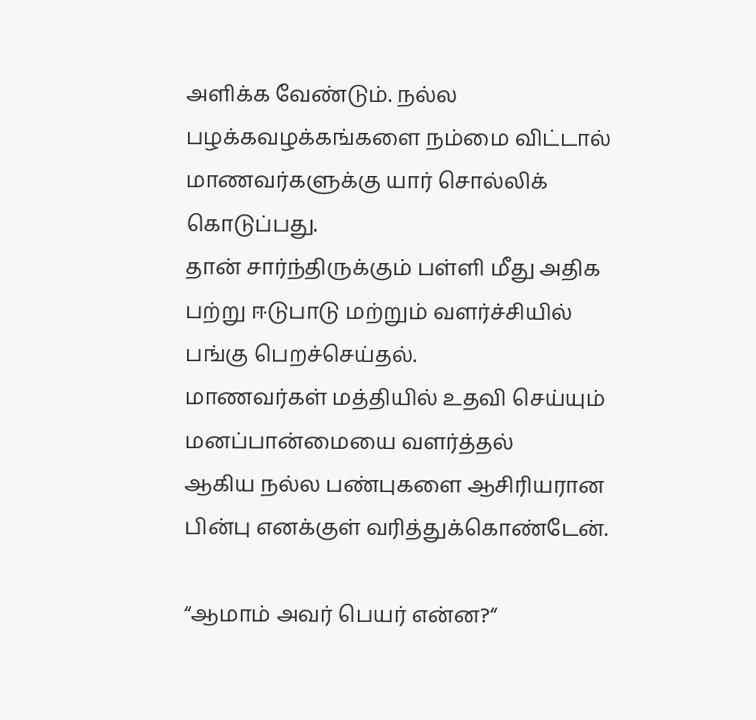அளிக்க வேண்டும். நல்ல பழக்கவழக்கங்களை நம்மை விட்டால் மாணவர்களுக்கு யார் சொல்லிக் கொடுப்பது.
தான் சார்ந்திருக்கும் பள்ளி மீது அதிக பற்று ஈடுபாடு மற்றும் வளர்ச்சியில் பங்கு பெறச்செய்தல்.
மாணவர்கள் மத்தியில் உதவி செய்யும் மனப்பான்மையை வளர்த்தல்
ஆகிய நல்ல பண்புகளை ஆசிரியரான பின்பு எனக்குள் வரித்துக்கொண்டேன்.

“ஆமாம் அவர் பெயர் என்ன?“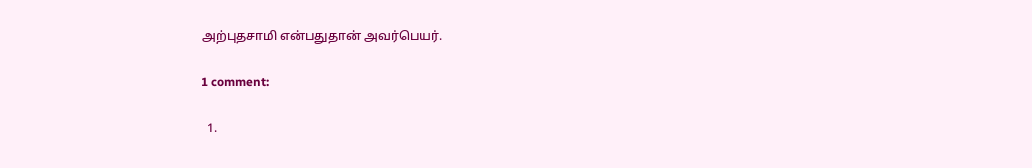அற்புதசாமி என்பதுதான் அவர்பெயர்.

1 comment:

  1.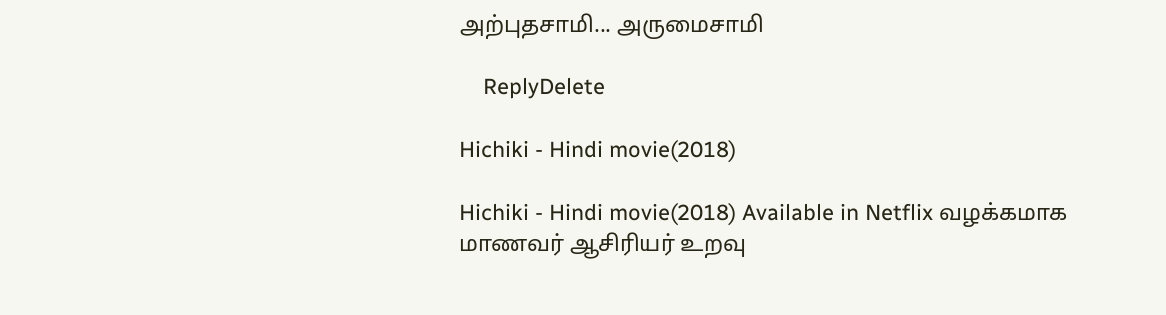அற்புதசாமி... அருமைசாமி

    ReplyDelete

Hichiki - Hindi movie(2018)

Hichiki - Hindi movie(2018) Available in Netflix வழக்கமாக மாணவர் ஆசிரியர் உறவு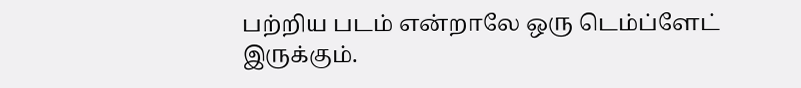பற்றிய படம் என்றாலே ஒரு டெம்ப்ளேட் இருக்கும்.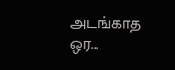அடங்காத ஒர...